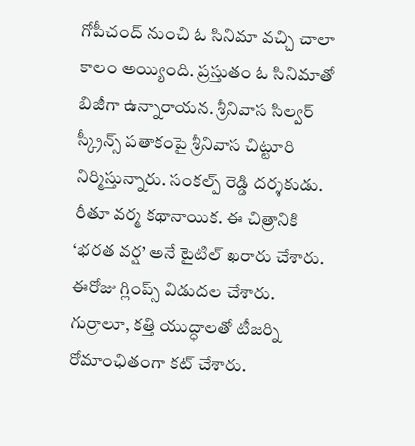గోపీచంద్ నుంచి ఓ సినిమా వచ్చి చాలా కాలం అయ్యింది. ప్రస్తుతం ఓ సినిమాతో బిజీగా ఉన్నారాయన. శ్రీనివాస సిల్వర్ స్క్రీన్స్ పతాకంపై శ్రీనివాస చిట్టూరి నిర్మిస్తున్నారు. సంకల్ప్ రెడ్డి దర్శకుడు. రీతూ వర్మ కథానాయిక. ఈ చిత్రానికి ‘భరత వర్ష’ అనే టైటిల్ ఖరారు చేశారు. ఈరోజు గ్లింప్స్ విడుదల చేశారు. గుర్రాలూ, కత్తి యుద్ధాలతో టీజర్ని రోమాంఛితంగా కట్ చేశారు.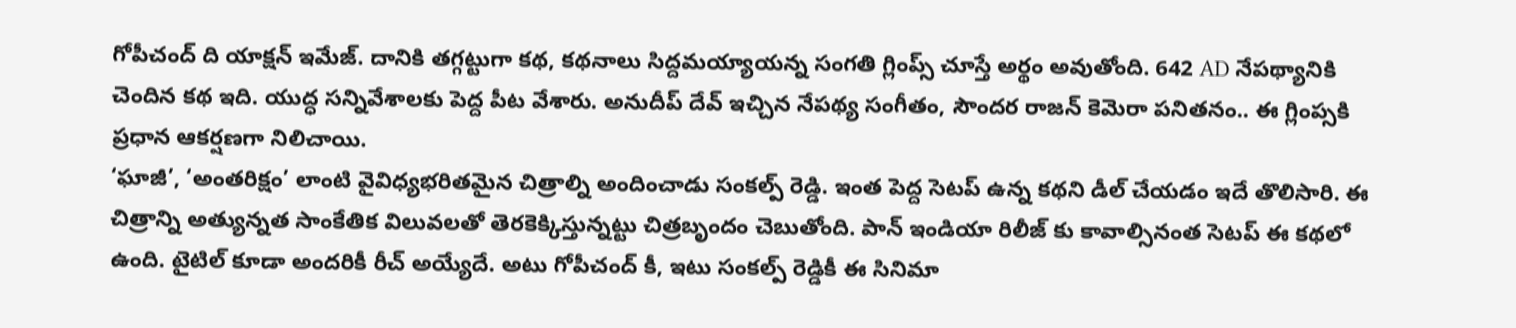గోపీచంద్ ది యాక్షన్ ఇమేజ్. దానికి తగ్గట్టుగా కథ, కథనాలు సిద్దమయ్యాయన్న సంగతి గ్లింప్స్ చూస్తే అర్థం అవుతోంది. 642 AD నేపథ్యానికి చెందిన కథ ఇది. యుద్ధ సన్నివేశాలకు పెద్ద పీట వేశారు. అనుదీప్ దేవ్ ఇచ్చిన నేపథ్య సంగీతం, సౌందర రాజన్ కెమెరా పనితనం.. ఈ గ్లింప్సకి ప్రధాన ఆకర్షణగా నిలిచాయి.
‘ఘాజీ’, ‘అంతరిక్షం’ లాంటి వైవిధ్యభరితమైన చిత్రాల్ని అందించాడు సంకల్ప్ రెడ్డి. ఇంత పెద్ద సెటప్ ఉన్న కథని డీల్ చేయడం ఇదే తొలిసారి. ఈ చిత్రాన్ని అత్యున్నత సాంకేతిక విలువలతో తెరకెక్కిస్తున్నట్టు చిత్రబృందం చెబుతోంది. పాన్ ఇండియా రిలీజ్ కు కావాల్సినంత సెటప్ ఈ కథలో ఉంది. టైటిల్ కూడా అందరికీ రీచ్ అయ్యేదే. అటు గోపీచంద్ కీ, ఇటు సంకల్ప్ రెడ్డికీ ఈ సినిమా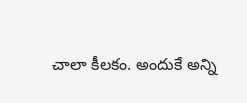చాలా కీలకం. అందుకే అన్ని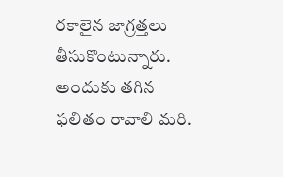రకాలైన జాగ్రత్తలు తీసుకొంటున్నారు. అందుకు తగిన ఫలితం రావాలి మరి.